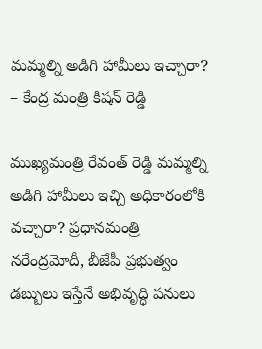మమ్మల్ని అడిగి హామీలు ఇచ్చారా? – కేంద్ర మంత్రి కిషన్ రెడ్డి

ముఖ్యమంత్రి రేవంత్ రెడ్డి మమ్మల్ని అడిగి హామీలు ఇచ్చి అధికారంలోకి వచ్చారా? ప్రధానమంత్రి నరేంద్రమోదీ, బీజేపీ ప్రభుత్వం డబ్బులు ఇస్తేనే అభివృద్ధి పనులు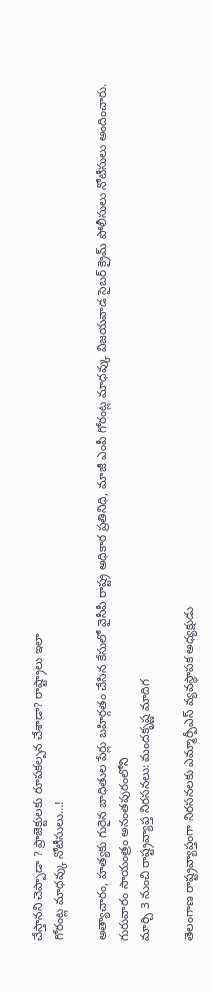చేస్తానని చెప్పాడా ? ప్రాజెక్టులకు రూపకల్పన చేశాడా? రాష్ట్రాలు ఇలా
గోరంట్ల మాధవ్కు నోటీసులు…!

అత్యాచారం, హత్యకు గురైన బాధితుల పేర్లు బహిర్గతం చేసిన కేసులో వైసీపీ రాష్ట్ర అధికార ప్రతినిధి, మాజీ ఎంపీ గోరంట్ల మాధవ్కు విజయవాడ సైబర్ క్రైమ్ పోలీసులు నోటీసులు అందించారు. గురువారం సాయంత్రం అనంతపురంలోని
మార్చి 3 నుంచి రాష్ట్రవ్యాప్త నిరసనలు: మందకృష్ణ మాదిగ

తెలంగాణ రాష్ట్రవ్యాప్తంగా నిరసనలకు ఎమ్మార్పీఎస్ వ్యవస్థాపక అధ్యక్షుడు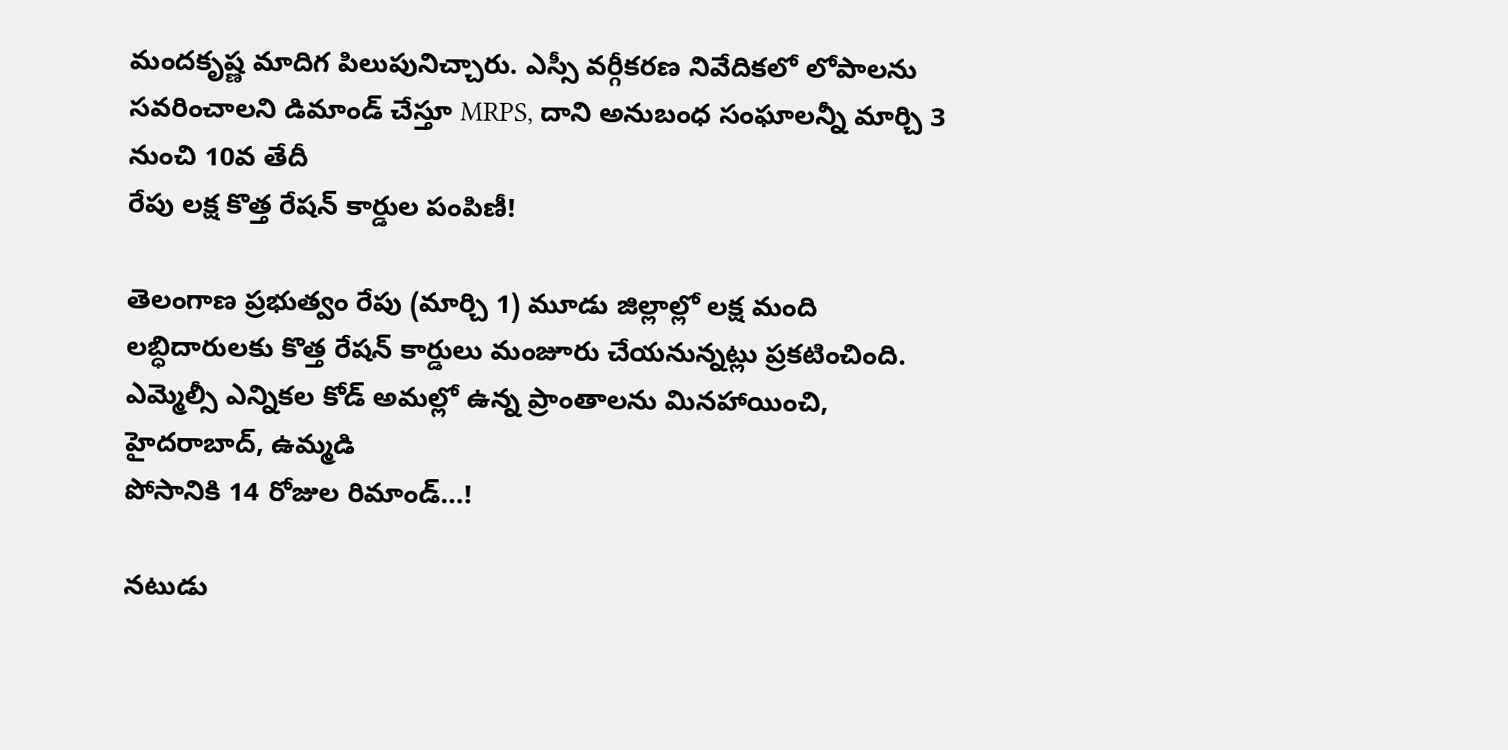మందకృష్ణ మాదిగ పిలుపునిచ్చారు. ఎస్సీ వర్గీకరణ నివేదికలో లోపాలను సవరించాలని డిమాండ్ చేస్తూ MRPS, దాని అనుబంధ సంఘాలన్నీ మార్చి 3 నుంచి 10వ తేదీ
రేపు లక్ష కొత్త రేషన్ కార్డుల పంపిణీ!

తెలంగాణ ప్రభుత్వం రేపు (మార్చి 1) మూడు జిల్లాల్లో లక్ష మంది లబ్ధిదారులకు కొత్త రేషన్ కార్డులు మంజూరు చేయనున్నట్లు ప్రకటించింది. ఎమ్మెల్సీ ఎన్నికల కోడ్ అమల్లో ఉన్న ప్రాంతాలను మినహాయించి, హైదరాబాద్, ఉమ్మడి
పోసానికి 14 రోజుల రిమాండ్…!

నటుడు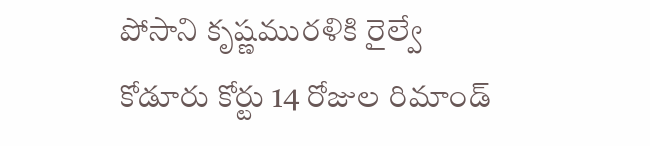పోసాని కృష్ణమురళికి రైల్వే కోడూరు కోర్టు 14 రోజుల రిమాండ్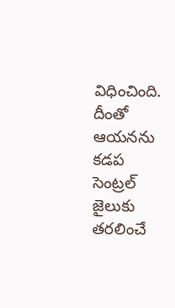విధించింది. దీంతో ఆయనను కడప సెంట్రల్ జైలుకు తరలించే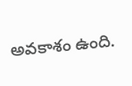అవకాశం ఉంది.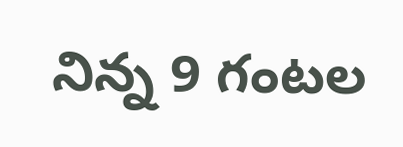నిన్న 9 గంటల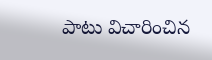పాటు విచారించిన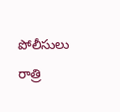పోలీసులు రాత్రి